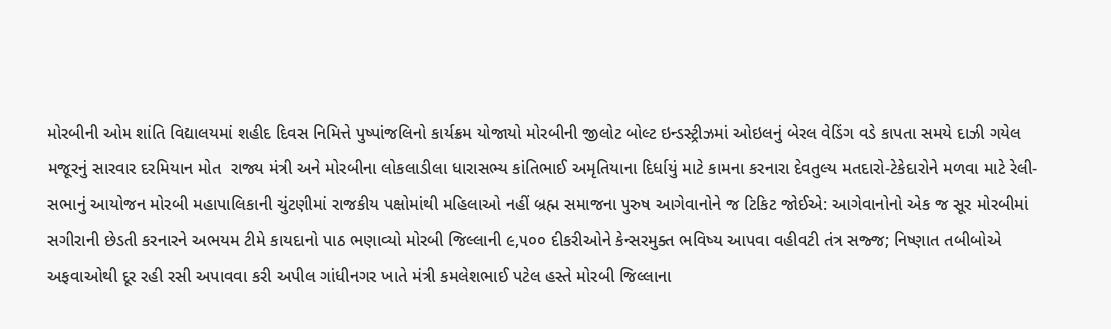મોરબીની ઓમ શાંતિ વિદ્યાલયમાં શહીદ દિવસ નિમિત્તે પુષ્પાંજલિનો કાર્યક્રમ યોજાયો મોરબીની જીલોટ બોલ્ટ ઇન્ડસ્ટ્રીઝમાં ઓઇલનું બેરલ વેડિંગ વડે કાપતા સમયે દાઝી ગયેલ મજૂરનું સારવાર દરમિયાન મોત  રાજ્ય મંત્રી અને મોરબીના લોકલાડીલા ધારાસભ્ય કાંતિભાઈ અમૃતિયાના દિર્ધાયું માટે કામના કરનારા દેવતુલ્ય મતદારો-ટેકેદારોને મળવા માટે રેલી-સભાનું આયોજન મોરબી મહાપાલિકાની ચુંટણીમાં રાજકીય પક્ષોમાંથી મહિલાઓ નહીં બ્રહ્મ સમાજના પુરુષ આગેવાનોને જ ટિકિટ જોઈએ: આગેવાનોનો એક જ સૂર મોરબીમાં સગીરાની છેડતી કરનારને અભયમ ટીમે કાયદાનો પાઠ ભણાવ્યો મોરબી જિલ્લાની ૯,૫૦૦ દીકરીઓને કેન્સરમુક્ત ભવિષ્ય આપવા વહીવટી તંત્ર સજ્જ; નિષ્ણાત તબીબોએ અફવાઓથી દૂર રહી રસી અપાવવા કરી અપીલ ગાંધીનગર ખાતે મંત્રી કમલેશભાઈ પટેલ હસ્તે મોરબી જિલ્લાના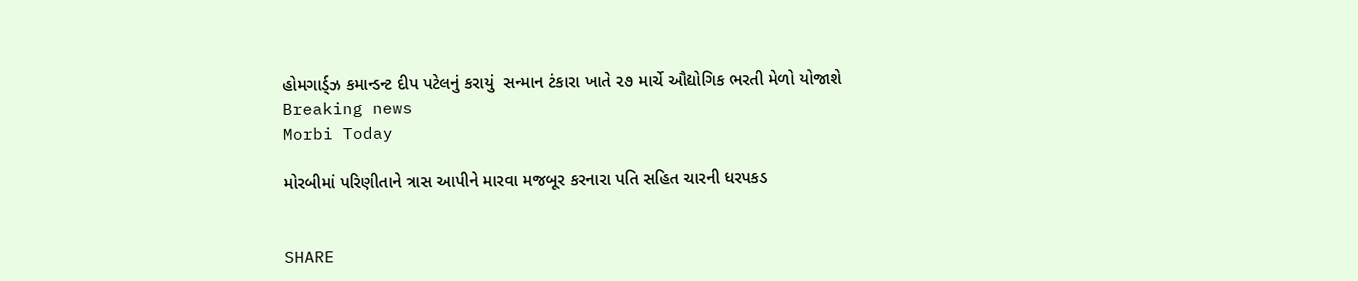હોમગાર્ડ્ઝ કમાન્ડન્ટ દીપ પટેલનું કરાયું  સન્માન ટંકારા ખાતે ૨૭ માર્ચે ઔદ્યોગિક ભરતી મેળો યોજાશે
Breaking news
Morbi Today

મોરબીમાં પરિણીતાને ત્રાસ આપીને મારવા મજબૂર કરનારા પતિ સહિત ચારની ધરપકડ


SHARE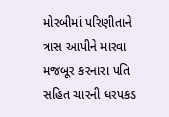મોરબીમાં પરિણીતાને ત્રાસ આપીને મારવા મજબૂર કરનારા પતિ સહિત ચારની ધરપકડ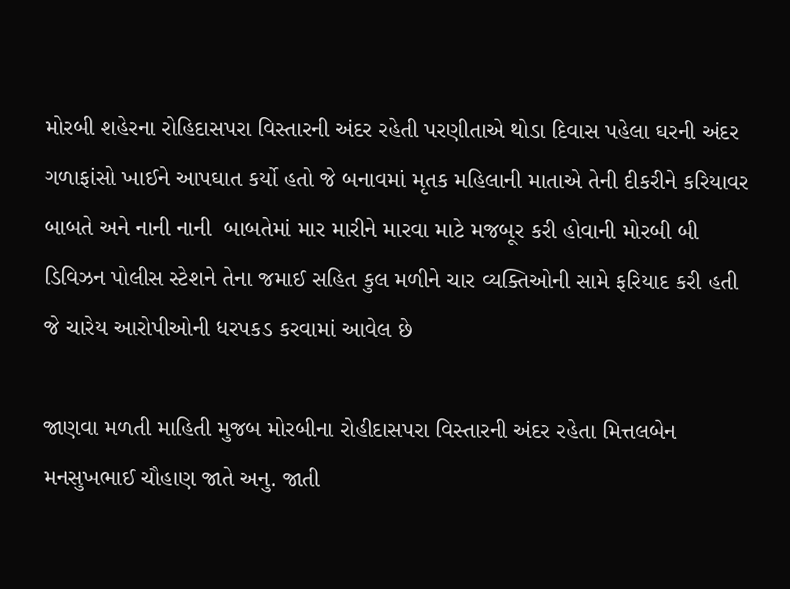મોરબી શહેરના રોહિદાસપરા વિસ્તારની અંદર રહેતી પરણીતાએ થોડા દિવાસ પહેલા ઘરની અંદર ગળાફાંસો ખાઈને આપઘાત કર્યો હતો જે બનાવમાં મૃતક મહિલાની માતાએ તેની દીકરીને કરિયાવર બાબતે અને નાની નાની  બાબતેમાં માર મારીને મારવા માટે મજબૂર કરી હોવાની મોરબી બી ડિવિઝન પોલીસ સ્ટેશને તેના જમાઈ સહિત કુલ મળીને ચાર વ્યક્તિઓની સામે ફરિયાદ કરી હતી જે ચારેય આરોપીઓની ધરપકડ કરવામાં આવેલ છે

જાણવા મળતી માહિતી મુજબ મોરબીના રોહીદાસપરા વિસ્તારની અંદર રહેતા મિત્તલબેન મનસુખભાઈ ચૌહાણ જાતે અનુ. જાતી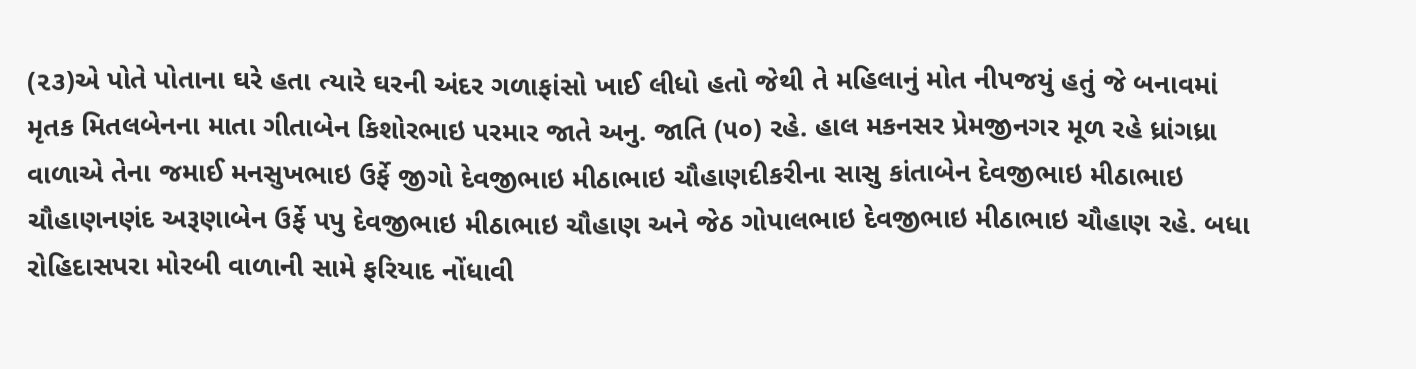(૨૩)એ પોતે પોતાના ઘરે હતા ત્યારે ઘરની અંદર ગળાફાંસો ખાઈ લીધો હતો જેથી તે મહિલાનું મોત નીપજયું હતું જે બનાવમાં મૃતક મિતલબેનના માતા ગીતાબેન કિશોરભાઇ પરમાર જાતે અનુ. જાતિ (૫૦) રહે. હાલ મકનસર પ્રેમજીનગર મૂળ રહે ધ્રાંગધ્રા વાળાએ તેના જમાઈ મનસુખભાઇ ઉર્ફે જીગો દેવજીભાઇ મીઠાભાઇ ચૌહાણદીકરીના સાસુ કાંતાબેન દેવજીભાઇ મીઠાભાઇ ચૌહાણનણંદ અરૂણાબેન ઉર્ફે પપુ દેવજીભાઇ મીઠાભાઇ ચૌહાણ અને જેઠ ગોપાલભાઇ દેવજીભાઇ મીઠાભાઇ ચૌહાણ રહે. બધા રોહિદાસપરા મોરબી વાળાની સામે ફરિયાદ નોંધાવી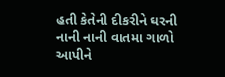હતી કેતેની દીકરીને ઘરની નાની નાની વાતમા ગાળો આપીને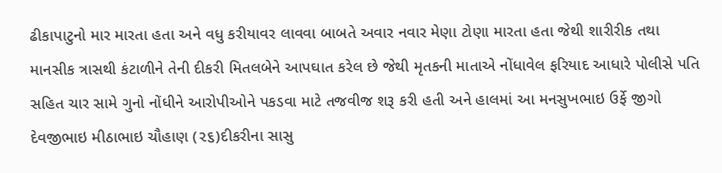ઢીકાપાટુનો માર મારતા હતા અને વધુ કરીયાવર લાવવા બાબતે અવાર નવાર મેણા ટોણા મારતા હતા જેથી શારીરીક તથા માનસીક ત્રાસથી કંટાળીને તેની દીકરી મિતલબેને આપઘાત કરેલ છે જેથી મૃતકની માતાએ નોંધાવેલ ફરિયાદ આધારે પોલીસે પતિ સહિત ચાર સામે ગુનો નોંધીને આરોપીઓને પકડવા માટે તજવીજ શરૂ કરી હતી અને હાલમાં આ મનસુખભાઇ ઉર્ફે જીગો દેવજીભાઇ મીઠાભાઇ ચૌહાણ (૨૬)દીકરીના સાસુ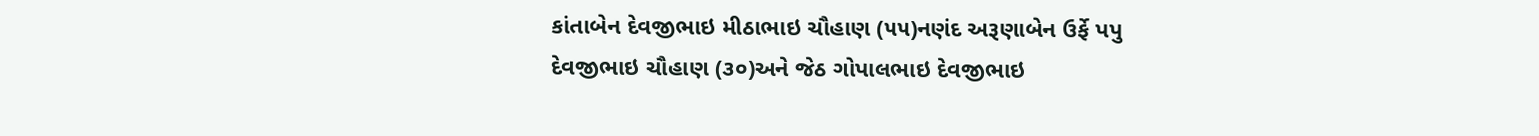કાંતાબેન દેવજીભાઇ મીઠાભાઇ ચૌહાણ (૫૫)નણંદ અરૂણાબેન ઉર્ફે પપુ દેવજીભાઇ ચૌહાણ (૩૦)અને જેઠ ગોપાલભાઇ દેવજીભાઇ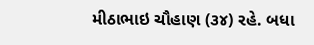મીઠાભાઇ ચૌહાણ (૩૪) રહે. બધા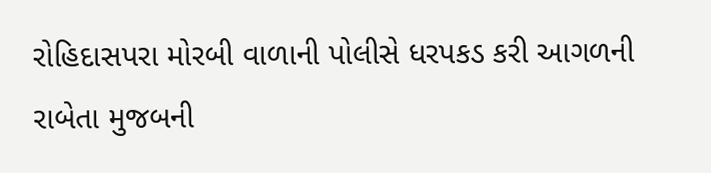રોહિદાસપરા મોરબી વાળાની પોલીસે ધરપકડ કરી આગળની રાબેતા મુજબની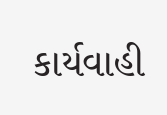કાર્યવાહી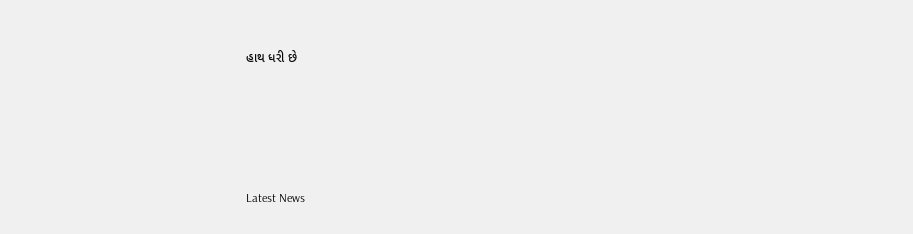હાથ ધરી છે






Latest News